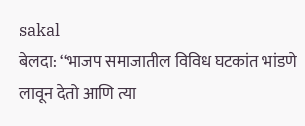sakal
बेलदा: ‘‘भाजप समाजातील विविध घटकांत भांडणे लावून देतो आणि त्या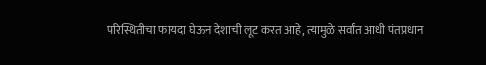परिस्थितीचा फायदा घेऊन देशाची लूट करत आहे, त्यामुळे सर्वांत आधी पंतप्रधान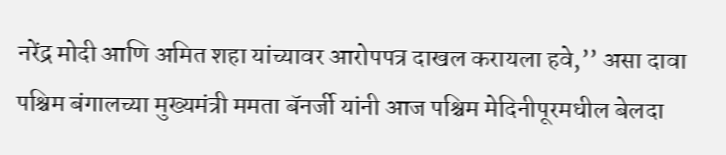नरेंद्र मोदी आणि अमित शहा यांच्यावर आरोपपत्र दाखल करायला हवे,’’ असा दावा पश्चिम बंगालच्या मुख्यमंत्री ममता बॅनर्जी यांनी आज पश्चिम मेदिनीपूरमधील बेलदा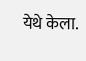येथे केला.